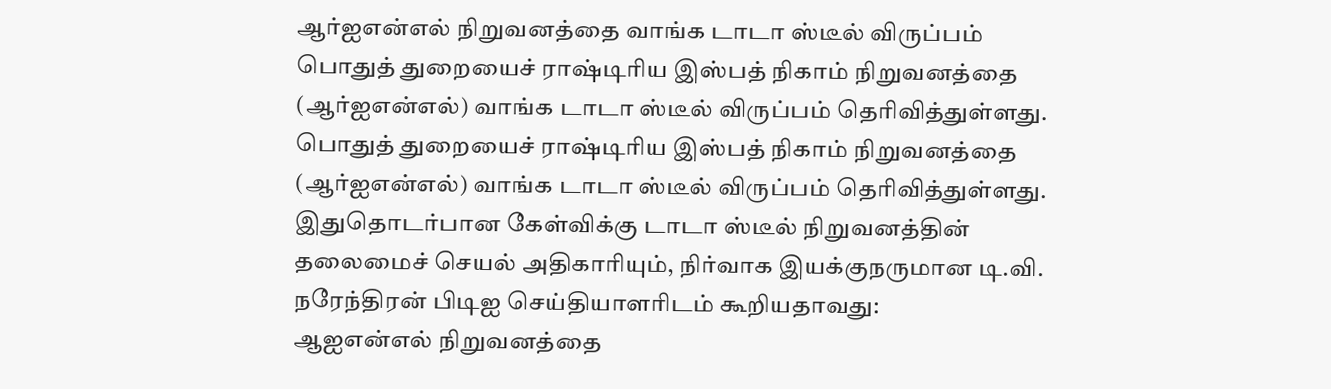ஆர்ஐஎன்எல் நிறுவனத்தை வாங்க டாடா ஸ்டீல் விருப்பம்
பொதுத் துறையைச் ராஷ்டிரிய இஸ்பத் நிகாம் நிறுவனத்தை (ஆர்ஐஎன்எல்) வாங்க டாடா ஸ்டீல் விருப்பம் தெரிவித்துள்ளது.
பொதுத் துறையைச் ராஷ்டிரிய இஸ்பத் நிகாம் நிறுவனத்தை (ஆர்ஐஎன்எல்) வாங்க டாடா ஸ்டீல் விருப்பம் தெரிவித்துள்ளது.
இதுதொடர்பான கேள்விக்கு டாடா ஸ்டீல் நிறுவனத்தின் தலைமைச் செயல் அதிகாரியும், நிர்வாக இயக்குநருமான டி.வி. நரேந்திரன் பிடிஐ செய்தியாளரிடம் கூறியதாவது:
ஆஐஎன்எல் நிறுவனத்தை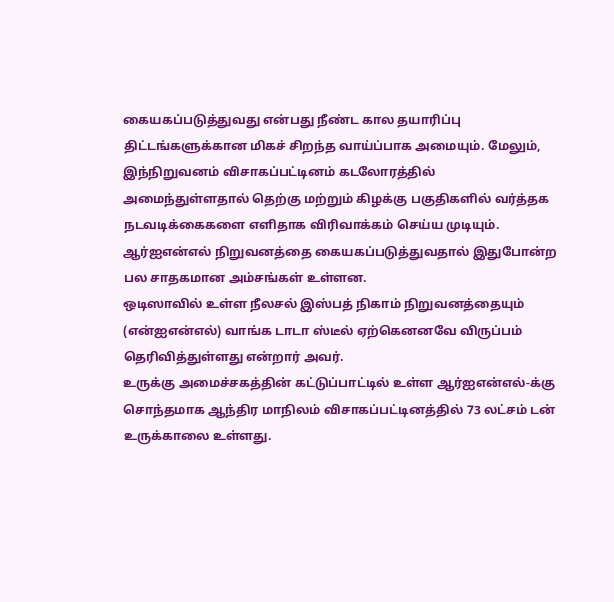கையகப்படுத்துவது என்பது நீண்ட கால தயாரிப்பு திட்டங்களுக்கான மிகச் சிறந்த வாய்ப்பாக அமையும். மேலும், இந்நிறுவனம் விசாகப்பட்டினம் கடலோரத்தில் அமைந்துள்ளதால் தெற்கு மற்றும் கிழக்கு பகுதிகளில் வர்த்தக நடவடிக்கைகளை எளிதாக விரிவாக்கம் செய்ய முடியும். ஆர்ஐஎன்எல் நிறுவனத்தை கையகப்படுத்துவதால் இதுபோன்ற பல சாதகமான அம்சங்கள் உள்ளன.
ஒடிஸாவில் உள்ள நீலசல் இஸ்பத் நிகாம் நிறுவனத்தையும் (என்ஐஎன்எல்) வாங்க டாடா ஸ்டீல் ஏற்கெனனவே விருப்பம் தெரிவித்துள்ளது என்றார் அவர்.
உருக்கு அமைச்சகத்தின் கட்டுப்பாட்டில் உள்ள ஆர்ஐஎன்எல்-க்கு சொந்தமாக ஆந்திர மாநிலம் விசாகப்பட்டினத்தில் 73 லட்சம் டன் உருக்காலை உள்ளது.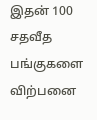இதன் 100 சதவீத பங்குகளை விற்பனை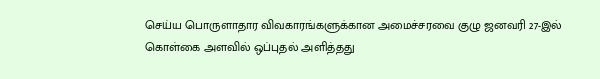செய்ய பொருளாதார விவகாரங்களுக்கான அமைச்சரவை குழு ஜனவரி 27-இல் கொள்கை அளவில் ஒப்புதல் அளித்தது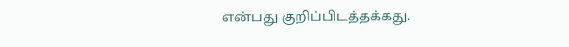என்பது குறிப்பிடத்தக்கது.